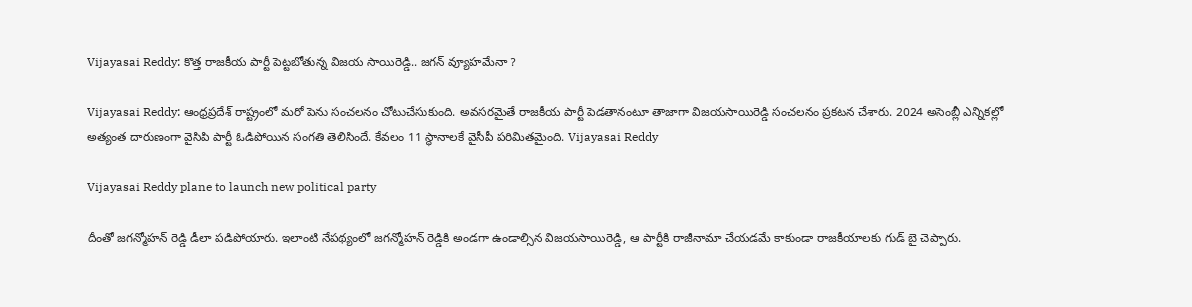Vijayasai Reddy: కొత్త రాజకీయ పార్టీ పెట్టబోతున్న విజయ సాయిరెడ్డి.. జగన్ వ్యూహమేనా ?

Vijayasai Reddy: ఆంధ్రప్రదేశ్ రాష్ట్రంలో మరో పెను సంచలనం చోటుచేసుకుంది. అవసరమైతే రాజకీయ పార్టీ పెడతానంటూ తాజాగా విజయసాయిరెడ్డి సంచలనం ప్రకటన చేశారు. 2024 అసెంబ్లీ ఎన్నికల్లో అత్యంత దారుణంగా వైసిపి పార్టీ ఓడిపోయిన సంగతి తెలిసిందే. కేవలం 11 స్థానాలకే వైసీపీ పరిమితమైంది. Vijayasai Reddy

Vijayasai Reddy plane to launch new political party

దీంతో జగన్మోహన్ రెడ్డి డీలా పడిపోయారు. ఇలాంటి నేపథ్యంలో జగన్మోహన్ రెడ్డికి అండగా ఉండాల్సిన విజయసాయిరెడ్డి, ఆ పార్టీకి రాజీనామా చేయడమే కాకుండా రాజకీయాలకు గుడ్ బై చెప్పారు.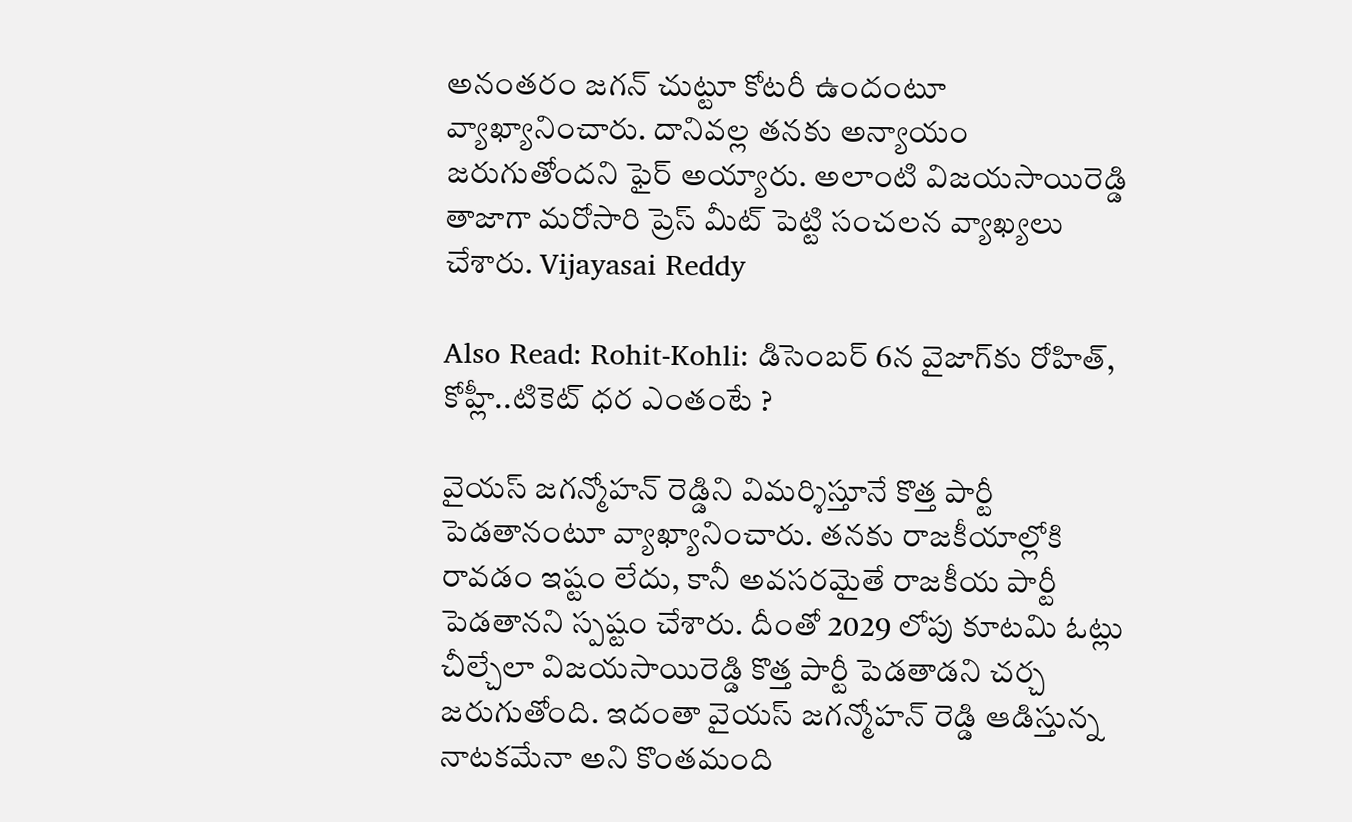అనంతరం జగన్ చుట్టూ కోటరీ ఉందంటూ వ్యాఖ్యానించారు. దానివల్ల తనకు అన్యాయం జరుగుతోందని ఫైర్ అయ్యారు. అలాంటి విజయసాయిరెడ్డి తాజాగా మరోసారి ప్రెస్ మీట్ పెట్టి సంచలన వ్యాఖ్యలు చేశారు. Vijayasai Reddy

Also Read: Rohit-Kohli: డిసెంబర్ 6న వైజాగ్‌కు రోహిత్, కోహ్లీ..టికెట్ ధ‌ర ఎంతంటే ?

వైయస్ జగన్మోహన్ రెడ్డిని విమర్శిస్తూనే కొత్త పార్టీ పెడతానంటూ వ్యాఖ్యానించారు. తనకు రాజకీయాల్లోకి రావడం ఇష్టం లేదు, కానీ అవసరమైతే రాజకీయ పార్టీ పెడతానని స్పష్టం చేశారు. దీంతో 2029 లోపు కూటమి ఓట్లు చీల్చేలా విజయసాయిరెడ్డి కొత్త పార్టీ పెడతాడని చర్చ జరుగుతోంది. ఇదంతా వైయస్ జగన్మోహన్ రెడ్డి ఆడిస్తున్న నాటకమేనా అని కొంతమంది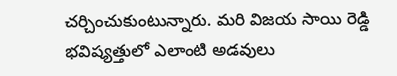చర్చించుకుంటున్నారు. మరి విజయ సాయి రెడ్డి భవిష్యత్తులో ఎలాంటి అడవులు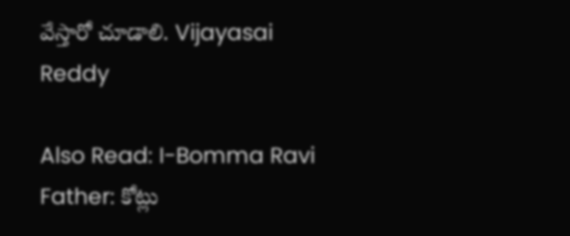వేస్తారో చూడాలి. Vijayasai Reddy

Also Read: I-Bomma Ravi Father: కోట్లు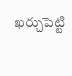ఖర్చుపెట్టి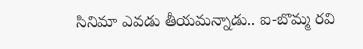సినిమా ఎవడు తీయమన్నాడు.. ఐ-బొమ్మ రవి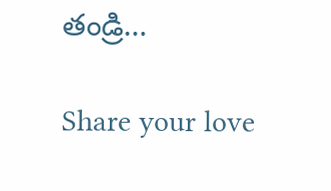తండ్రి…

Share your love